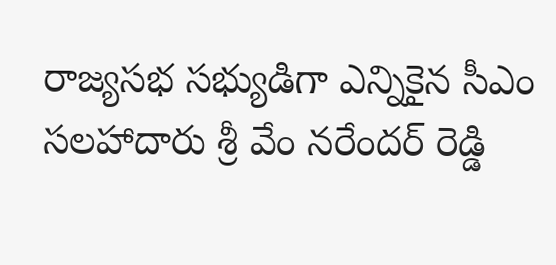రాజ్యసభ సభ్యుడిగా ఎన్నికైన సీఎం సలహాదారు శ్రీ వేం నరేందర్ రెడ్డి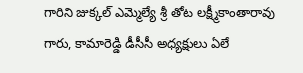గారిని జుక్కల్ ఎమ్మెల్యే శ్రీ తోట లక్ష్మీకాంతారావు గారు, కామారెడ్డి డీసీసీ అధ్యక్షులు ఏలే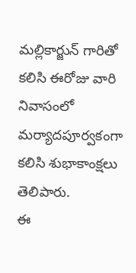మల్లికార్జున్ గారితో కలిసి ఈరోజు వారి నివాసంలో మర్యాదపూర్వకంగా కలిసి శుభాకాంక్షలు తెలిపారు.
ఈ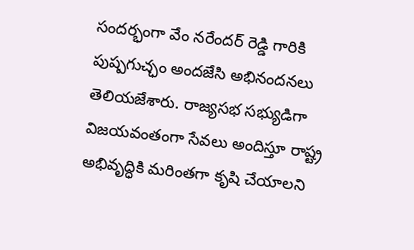సందర్భంగా వేం నరేందర్ రెడ్డి గారికి పుష్పగుచ్ఛం అందజేసి అభినందనలు తెలియజేశారు. రాజ్యసభ సభ్యుడిగా విజయవంతంగా సేవలు అందిస్తూ రాష్ట్ర అభివృద్ధికి మరింతగా కృషి చేయాలని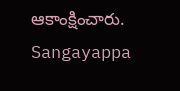ఆకాంక్షించారు.
Sangayappa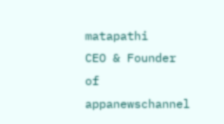matapathi
CEO & Founder of appanewschannel